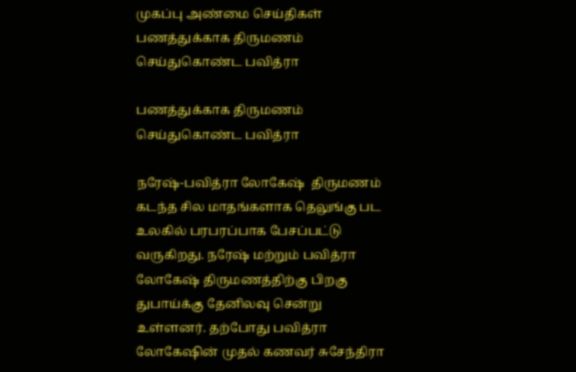முகப்பு அண்மை செய்திகள் பணத்துக்காக திருமணம் செய்துகொண்ட பவித்ரா

பணத்துக்காக திருமணம் செய்துகொண்ட பவித்ரா

நரேஷ்-பவித்ரா லோகேஷ்  திருமணம் கடந்த சில மாதங்களாக தெலுங்கு பட உலகில் பரபரப்பாக பேசப்பட்டு வருகிறது. நரேஷ் மற்றும் பவித்ரா லோகேஷ் திருமணத்திற்கு பிறகு துபாய்க்கு தேனிலவு சென்று உள்ளனர். தற்போது பவித்ரா லோகேஷின் முதல் கணவர் சுசேந்திரா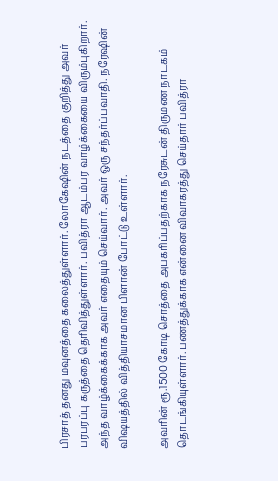பிரசாத் தனது மவுனத்தை கலைத்துள்ளார். லோகேஷின் நடத்தை குறித்து அவர் பரபரப்பு கருத்தை தெரிவித்துள்ளார். பவித்ரா ஆடம்பர வாழ்க்கையை விரும்புகிறார். அந்த வாழ்க்கைக்காக அவர் எதையும் செய்வார். அவர் ஒரு சந்தர்ப்பவாதி. நரேஷின் விஷயத்தில் வித்தியாசமான பிளான் போட்டு உள்ளார்.

அவரின் ரூ.1500 கோடி சொத்தை அபகரிப்பதற்காக நரேசுடன் திருமண நாடகம் தொடங்கியுள்ளார். பணத்துக்காக என்னை விவாகரத்து செய்தார் பவித்ரா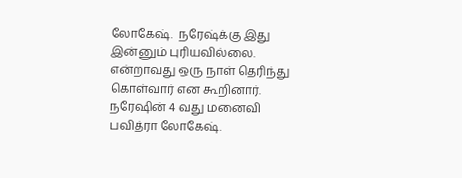லோகேஷ்.  நரேஷ்க்கு இது இன்னும் புரியவில்லை. என்றாவது ஒரு நாள் தெரிந்து கொள்வார் என கூறினார். நரேஷின் 4 வது மனைவி பவித்ரா லோகேஷ்.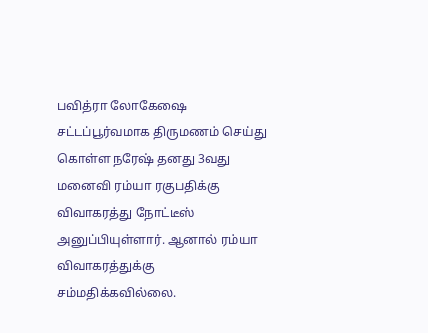பவித்ரா லோகேஷை சட்டப்பூர்வமாக திருமணம் செய்து கொள்ள நரேஷ் தனது 3வது மனைவி ரம்யா ரகுபதிக்கு விவாகரத்து நோட்டீஸ் அனுப்பியுள்ளார். ஆனால் ரம்யா விவாகரத்துக்கு சம்மதிக்கவில்லை.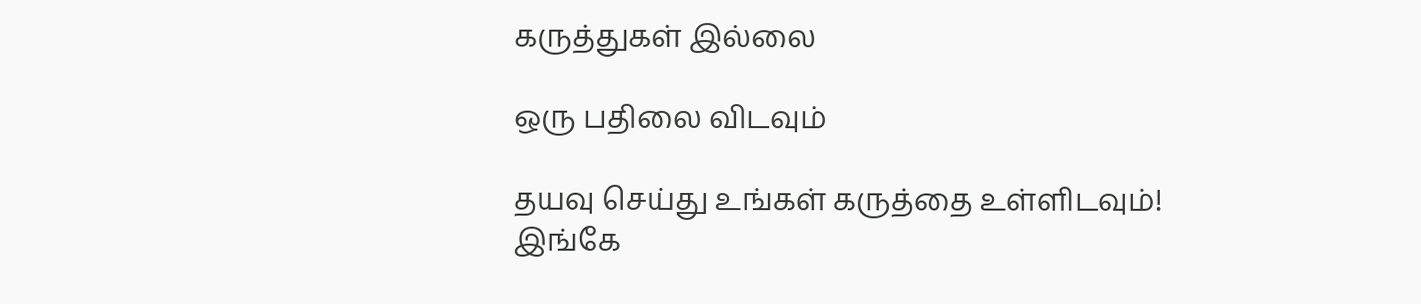கருத்துகள் இல்லை

ஒரு பதிலை விடவும்

தயவு செய்து உங்கள் கருத்தை உள்ளிடவும்!
இங்கே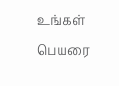உங்கள் பெயரை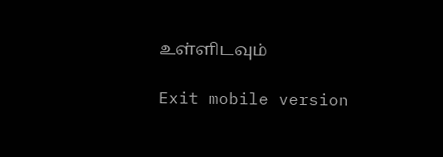உள்ளிடவும்

Exit mobile version